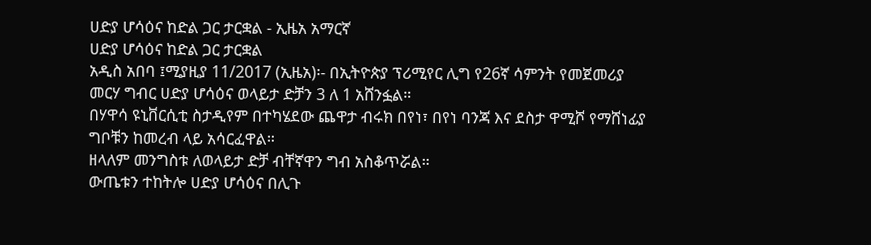ሀድያ ሆሳዕና ከድል ጋር ታርቋል - ኢዜአ አማርኛ
ሀድያ ሆሳዕና ከድል ጋር ታርቋል
አዲስ አበባ ፤ሚያዚያ 11/2017 (ኢዜአ)፡- በኢትዮጵያ ፕሪሚየር ሊግ የ26ኛ ሳምንት የመጀመሪያ መርሃ ግብር ሀድያ ሆሳዕና ወላይታ ድቻን 3 ለ 1 አሸንፏል።
በሃዋሳ ዩኒቨርሲቲ ስታዲየም በተካሄደው ጨዋታ ብሩክ በየነ፣ በየነ ባንጃ እና ደስታ ዋሚሾ የማሸነፊያ ግቦቹን ከመረብ ላይ አሳርፈዋል።
ዘላለም መንግስቱ ለወላይታ ድቻ ብቸኛዋን ግብ አስቆጥሯል።
ውጤቱን ተከትሎ ሀድያ ሆሳዕና በሊጉ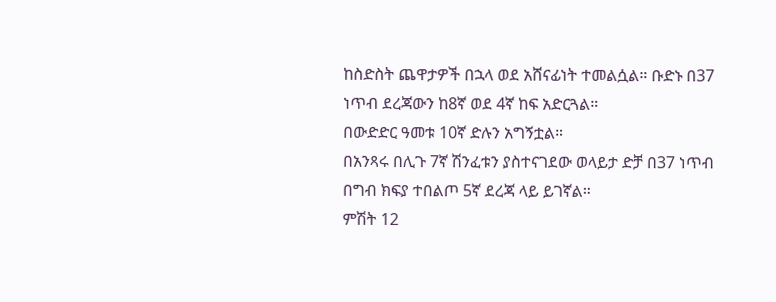ከስድስት ጨዋታዎች በኋላ ወደ አሸናፊነት ተመልሷል። ቡድኑ በ37 ነጥብ ደረጃውን ከ8ኛ ወደ 4ኛ ከፍ አድርጓል።
በውድድር ዓመቱ 10ኛ ድሉን አግኝቷል።
በአንጻሩ በሊጉ 7ኛ ሽንፈቱን ያስተናገደው ወላይታ ድቻ በ37 ነጥብ በግብ ክፍያ ተበልጦ 5ኛ ደረጃ ላይ ይገኛል።
ምሽት 12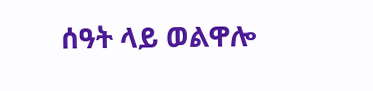ሰዓት ላይ ወልዋሎ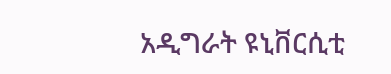አዲግራት ዩኒቨርሲቲ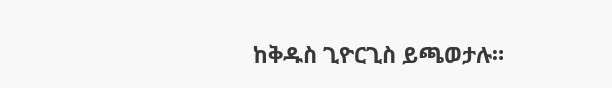ከቅዱስ ጊዮርጊስ ይጫወታሉ።